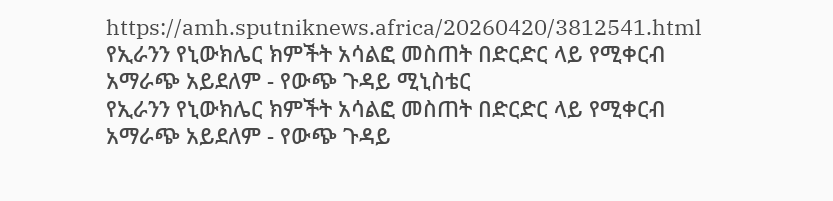https://amh.sputniknews.africa/20260420/3812541.html
የኢራንን የኒውክሌር ክምችት አሳልፎ መስጠት በድርድር ላይ የሚቀርብ አማራጭ አይደለም - የውጭ ጉዳይ ሚኒስቴር
የኢራንን የኒውክሌር ክምችት አሳልፎ መስጠት በድርድር ላይ የሚቀርብ አማራጭ አይደለም - የውጭ ጉዳይ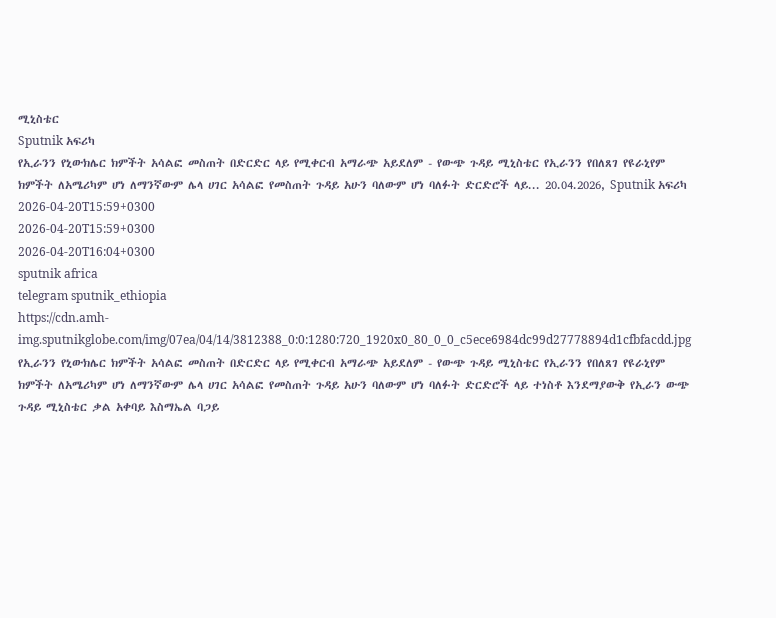ሚኒስቴር
Sputnik አፍሪካ
የኢራንን የኒውክሌር ክምችት አሳልፎ መስጠት በድርድር ላይ የሚቀርብ አማራጭ አይደለም - የውጭ ጉዳይ ሚኒስቴር የኢራንን የበለጸገ የዩራኒየም ክምችት ለአሜሪካም ሆነ ለማንኛውም ሌላ ሀገር አሳልፎ የመስጠት ጉዳይ አሁን ባለውም ሆነ ባለፉት ድርድሮች ላይ... 20.04.2026, Sputnik አፍሪካ
2026-04-20T15:59+0300
2026-04-20T15:59+0300
2026-04-20T16:04+0300
sputnik africa
telegram sputnik_ethiopia
https://cdn.amh-img.sputnikglobe.com/img/07ea/04/14/3812388_0:0:1280:720_1920x0_80_0_0_c5ece6984dc99d27778894d1cfbfacdd.jpg
የኢራንን የኒውክሌር ክምችት አሳልፎ መስጠት በድርድር ላይ የሚቀርብ አማራጭ አይደለም - የውጭ ጉዳይ ሚኒስቴር የኢራንን የበለጸገ የዩራኒየም ክምችት ለአሜሪካም ሆነ ለማንኛውም ሌላ ሀገር አሳልፎ የመስጠት ጉዳይ አሁን ባለውም ሆነ ባለፉት ድርድሮች ላይ ተነስቶ እንደማያውቅ የኢራን ውጭ ጉዳይ ሚኒስቴር ቃል አቀባይ እስማኤል ባጋይ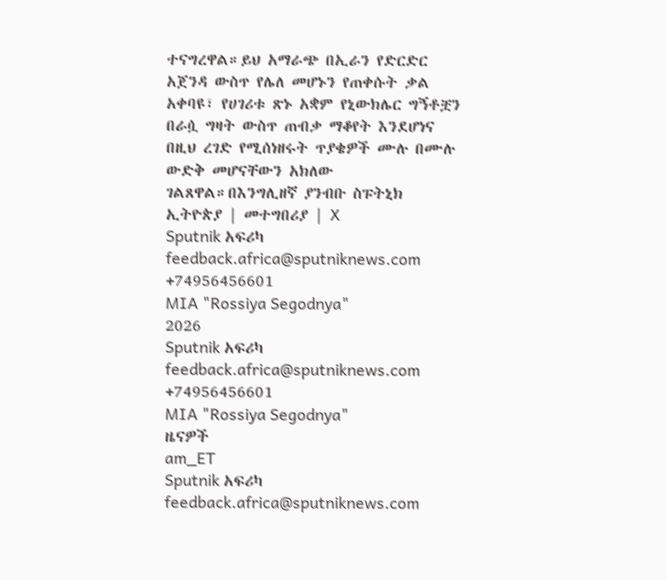ተናግረዋል።ይህ አማራጭ በኢራን የድርድር አጀንዳ ውስጥ የሌለ መሆኑን የጠቀሱት ቃል አቀባዩ፣ የሀገሪቱ ጽኑ አቋም የኒውክሌር ግኝቶቿን በራሷ ግዛት ውስጥ ጠብቃ ማቆየት እንደሆነና በዚህ ረገድ የሚሰነዘሩት ጥያቄዎች ሙሉ በሙሉ ውድቅ መሆናቸውን አክለው ገልጸዋል።በእንግሊዘኛ ያንብቡ ስፑትኒክ ኢትዮጵያ | መተግበሪያ | X
Sputnik አፍሪካ
feedback.africa@sputniknews.com
+74956456601
MIA "Rossiya Segodnya"
2026
Sputnik አፍሪካ
feedback.africa@sputniknews.com
+74956456601
MIA "Rossiya Segodnya"
ዜናዎች
am_ET
Sputnik አፍሪካ
feedback.africa@sputniknews.com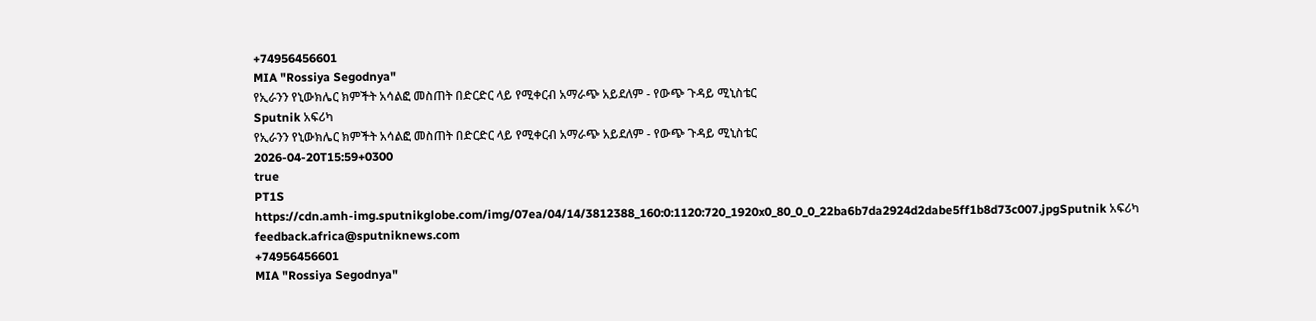+74956456601
MIA "Rossiya Segodnya"
የኢራንን የኒውክሌር ክምችት አሳልፎ መስጠት በድርድር ላይ የሚቀርብ አማራጭ አይደለም - የውጭ ጉዳይ ሚኒስቴር
Sputnik አፍሪካ
የኢራንን የኒውክሌር ክምችት አሳልፎ መስጠት በድርድር ላይ የሚቀርብ አማራጭ አይደለም - የውጭ ጉዳይ ሚኒስቴር
2026-04-20T15:59+0300
true
PT1S
https://cdn.amh-img.sputnikglobe.com/img/07ea/04/14/3812388_160:0:1120:720_1920x0_80_0_0_22ba6b7da2924d2dabe5ff1b8d73c007.jpgSputnik አፍሪካ
feedback.africa@sputniknews.com
+74956456601
MIA "Rossiya Segodnya"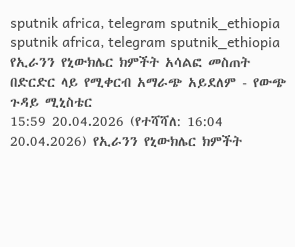sputnik africa, telegram sputnik_ethiopia
sputnik africa, telegram sputnik_ethiopia
የኢራንን የኒውክሌር ክምችት አሳልፎ መስጠት በድርድር ላይ የሚቀርብ አማራጭ አይደለም - የውጭ ጉዳይ ሚኒስቴር
15:59 20.04.2026 (የተሻሻለ: 16:04 20.04.2026) የኢራንን የኒውክሌር ክምችት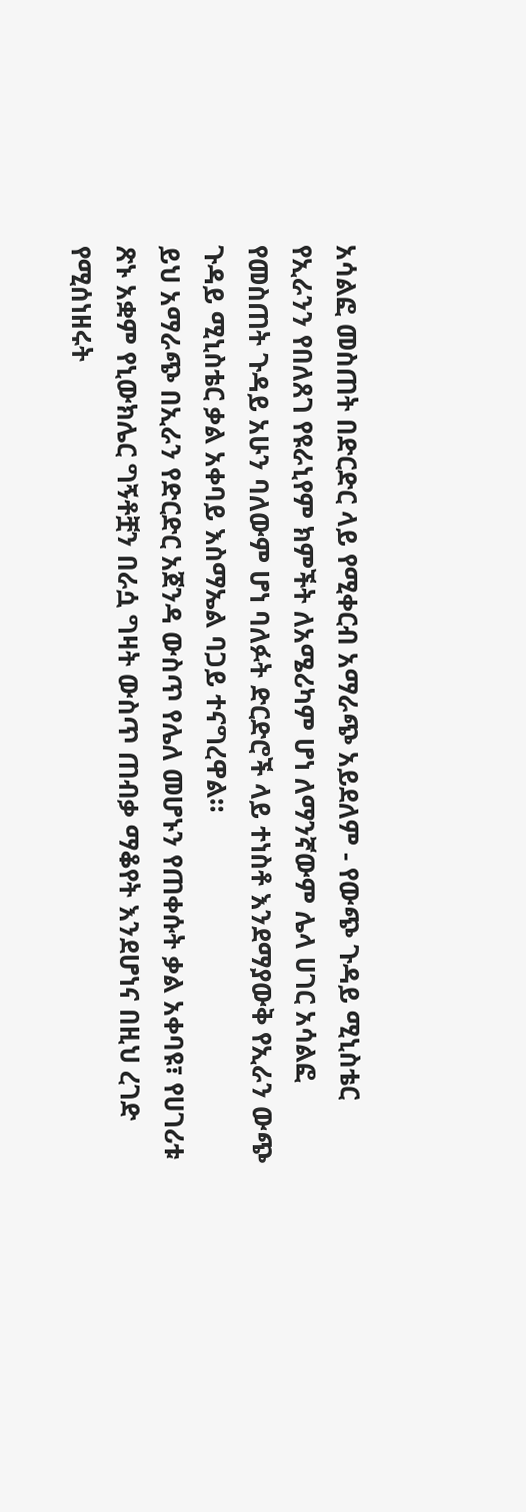አሳልፎ መስጠት በድርድር ላይ የሚቀርብ አማራጭ አይደለም - የውጭ ጉዳይ ሚኒስቴር
የኢራንን የበለጸገ የዩራኒየም ክምችት ለአሜሪካም ሆነ ለማንኛውም ሌላ ሀገር አሳልፎ የመስጠት ጉዳይ አሁን ባለውም ሆነ ባለፉት ድርድሮች ላይ ተነስቶ እንደማያውቅ የኢራን ውጭ ጉዳይ ሚኒስቴር ቃል አቀባይ እስማኤል ባጋይ ተናግረዋል።
ይህ አማራጭ በኢራን የድርድር አጀንዳ ውስጥ የሌለ መሆኑን የጠቀሱት ቃል አቀባዩ፣ የሀገሪቱ ጽኑ አቋም የኒውክሌር ግኝቶቿን በራሷ ግዛት ውስጥ ጠብቃ ማቆየት እንደሆነና በዚህ ረገድ የሚሰነዘሩት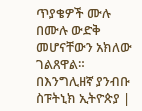ጥያቄዎች ሙሉ በሙሉ ውድቅ መሆናቸውን አክለው ገልጸዋል።
በእንግሊዘኛ ያንብቡ
ስፑትኒክ ኢትዮጵያ |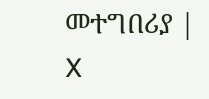መተግበሪያ | X